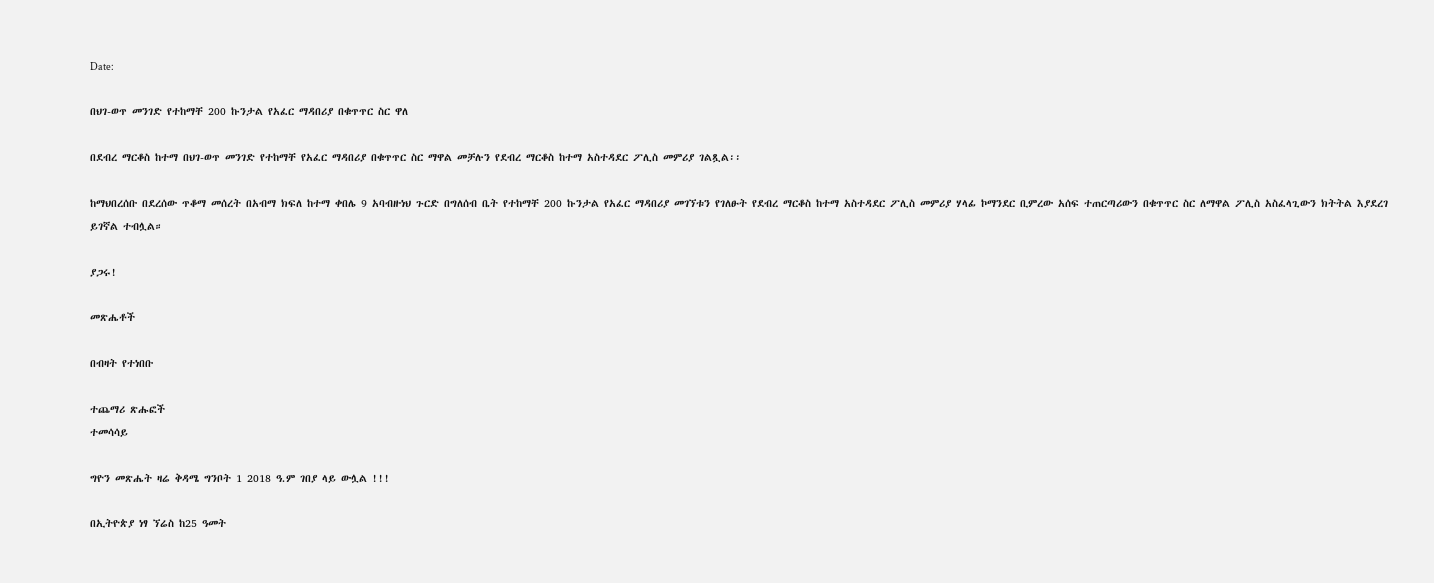Date:

በህገ-ወጥ መንገድ የተከማቸ 200 ኩንታል የአፈር ማዳበሪያ በቁጥጥር ስር ዋለ

በደብረ ማርቆስ ከተማ በህገ-ወጥ መንገድ የተከማቸ የአፈር ማዳበሪያ በቁጥጥር ስር ማዋል መቻሉን የደብረ ማርቆስ ከተማ አስተዳደር ፖሊስ መምሪያ ገልጿል፡፡

ከማህበረሰቡ በደረሰው ጥቆማ መሰረት በአብማ ክፍለ ከተማ ቀበሌ 9 አባብዙነህ ጉርድ በግለሰብ ቤት የተከማቸ 200 ኩንታል የአፈር ማዳበሪያ መገኘቱን የገለፁት የደብረ ማርቆስ ከተማ አስተዳደር ፖሊስ መምሪያ ሃላፊ ኮማንደር ቢምረው አሰፍ ተጠርጣሪውን በቁጥጥር ስር ለማዋል ፖሊስ አስፈላጊውን ክትትል እያደረገ ይገኛል ተብሏል።

ያጋሩ!

መጽሔቶች

በብዛት የተነበቡ

ተጨማሪ ጽሑፎች
ተመሳሳይ

ግዮን መጽሔት ዛሬ ቅዳሜ ግንቦት 1 2018 ዓ.ም ገበያ ላይ ውሏል !!!

በኢትዮጵያ ነፃ ኘሬስ ከ25 ዓመት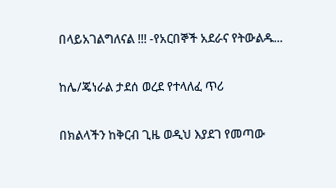በላይአገልግለናል !!! -የአርበኞች አደራና የትውልዱ...

ከሌ/ጄነራል ታደሰ ወረደ የተላለፈ ጥሪ

በክልላችን ከቅርብ ጊዜ ወዲህ እያደገ የመጣው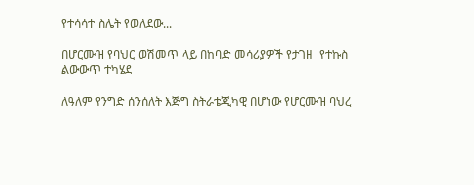የተሳሳተ ስሌት የወለደው...

በሆርሙዝ የባህር ወሽመጥ ላይ በከባድ መሳሪያዎች የታገዘ  የተኩስ ልውውጥ ተካሄደ

ለዓለም የንግድ ሰንሰለት እጅግ ስትራቴጂካዊ በሆነው የሆርሙዝ ባህረ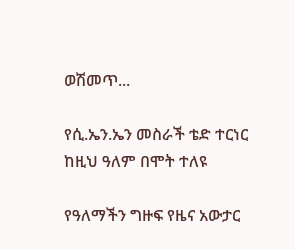ወሽመጥ...

የሲ.ኤን.ኤን መስራች ቴድ ተርነር ከዚህ ዓለም በሞት ተለዩ

የዓለማችን ግዙፍ የዜና አውታር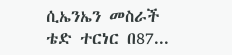ሲኤንኤን መስራች ቴድ ተርነር በ87...